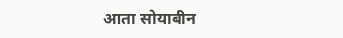आता सोयाबीन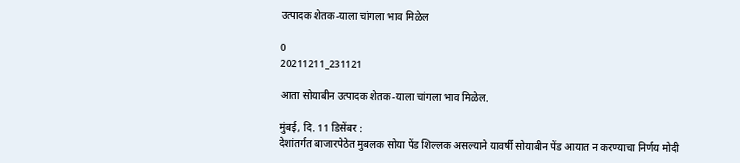उत्पादक शेतक-याला चांगला भाव मिळेल

0
20211211_231121

आता सोयाबीन उत्पादक शेतक-याला चांगला भाव मिळेल.

मुंबई, दि. 11 डिसेंबर :
देशांतर्गत बाजारपेठेत मुबलक सोया पेंड शिल्लक असल्याने यावर्षी सोयाबीन पेंड आयात न करण्याचा निर्णय मोदी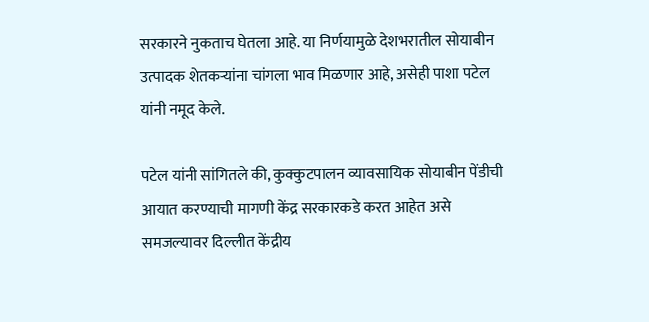सरकारने नुकताच घेतला आहे. या निर्णयामुळे देशभरातील सोयाबीन उत्पादक शेतकऱ्यांना चांगला भाव मिळणार आहे, असेही पाशा पटेल यांनी नमूद केले.

पटेल यांनी सांगितले की, कुक्कुटपालन व्यावसायिक सोयाबीन पेंडीची आयात करण्याची मागणी केंद्र सरकारकडे करत आहेत असे समजल्यावर दिल्लीत केंद्रीय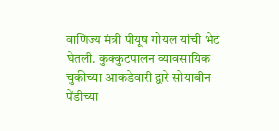वाणिज्य मंत्री पीयूष गोयल यांची भेट घेतली. कुक्कुटपालन व्यावसायिक चुकीच्या आकडेवारी द्वारे सोयाबीन पेंडीच्या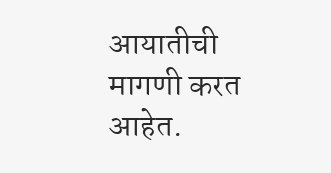आयातीची मागणी करत आहेत.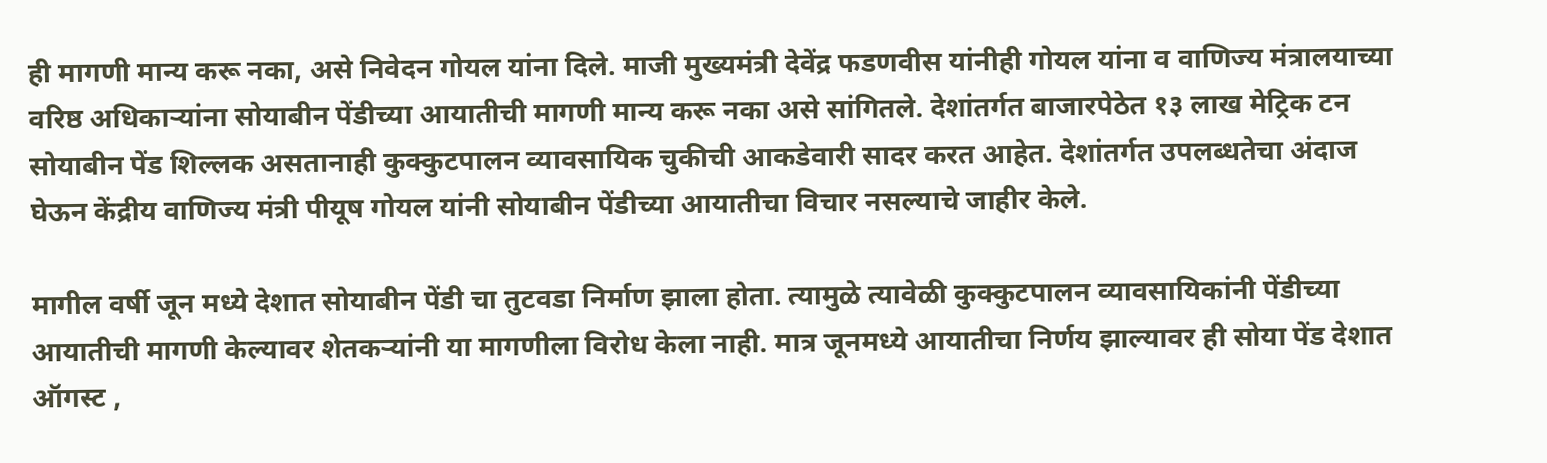ही मागणी मान्य करू नका, असे निवेदन गोयल यांना दिले. माजी मुख्यमंत्री देवेंद्र फडणवीस यांनीही गोयल यांना व वाणिज्य मंत्रालयाच्या वरिष्ठ अधिकाऱ्यांना सोयाबीन पेंडीच्या आयातीची मागणी मान्य करू नका असे सांगितले. देशांतर्गत बाजारपेठेत १३ लाख मेट्रिक टन सोयाबीन पेंड शिल्लक असतानाही कुक्कुटपालन व्यावसायिक चुकीची आकडेवारी सादर करत आहेत. देशांतर्गत उपलब्धतेचा अंदाज घेऊन केंद्रीय वाणिज्य मंत्री पीयूष गोयल यांनी सोयाबीन पेंडीच्या आयातीचा विचार नसल्याचे जाहीर केले.

मागील वर्षी जून मध्ये देशात सोयाबीन पेंडी चा तुटवडा निर्माण झाला होता. त्यामुळे त्यावेळी कुक्कुटपालन व्यावसायिकांनी पेंडीच्या आयातीची मागणी केल्यावर शेतकऱ्यांनी या मागणीला विरोध केला नाही. मात्र जूनमध्ये आयातीचा निर्णय झाल्यावर ही सोया पेंड देशात ऑगस्ट ,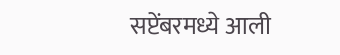सप्टेंबरमध्ये आली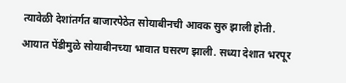त्यावेळी देशांतर्गत बाजारपेठेत सोयाबीनची आवक सुरु झाली होती. आयात पेंडीमुळे सोयाबीनच्या भावात घसरण झाली. सध्या देशात भरपूर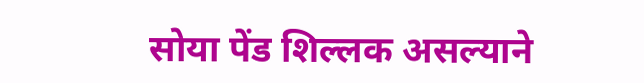सोया पेंड शिल्लक असल्याने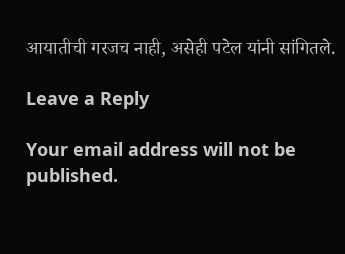आयातीची गरजच नाही, असेही पटेल यांनी सांगितले.

Leave a Reply

Your email address will not be published.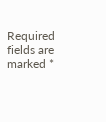Required fields are marked *